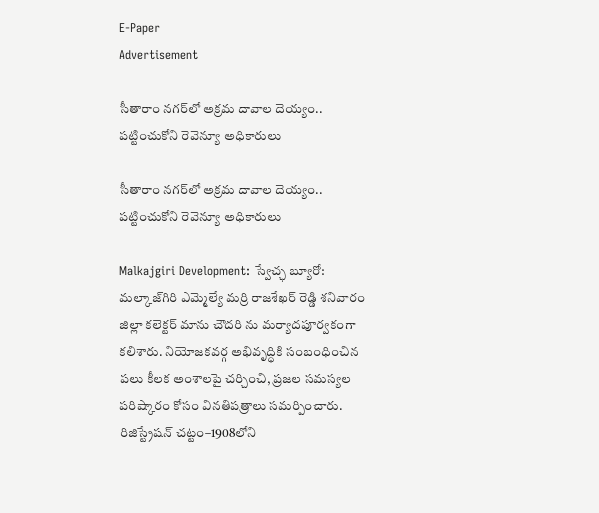E-Paper
Advertisement

సీతారాం నగర్‌లో అక్రమ దావాల దెయ్యం.. పట్టించుకోని రెవెన్యూ అధికారులు

సీతారాం నగర్‌లో అక్రమ దావాల దెయ్యం.. పట్టించుకోని రెవెన్యూ అధికారులు

Malkajgiri Development: స్వేచ్ఛ బ్యూరో: మల్కాజ్‌గిరి ఎమ్మెల్యే మర్రి రాజశేఖర్ రెడ్డి శనివారం జిల్లా కలెక్టర్ మాను చౌదరి ను మర్యాదపూర్వకంగా కలిశారు. నియోజకవర్గ అభివృద్ధికి సంబంధించిన పలు కీలక అంశాలపై చర్చించి, ప్రజల సమస్యల పరిష్కారం కోసం వినతిపత్రాలు సమర్పించారు. రిజిస్ట్రేషన్ చట్టం–1908లోని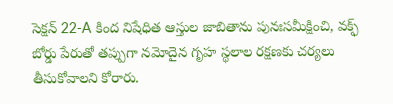సెక్షన్ 22-A కింద నిషేధిత ఆస్తుల జాబితాను పునఃసమీక్షించి, వక్ఫ్ బోర్డు పేరుతో తప్పుగా నమోదైన గృహ స్థలాల రక్షణకు చర్యలు తీసుకోవాలని కోరారు.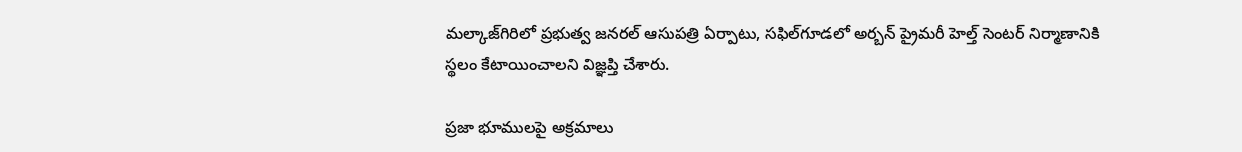మల్కాజ్‌గిరిలో ప్రభుత్వ జనరల్ ఆసుపత్రి ఏర్పాటు, సఫిల్‌గూడలో అర్బన్ ప్రైమరీ హెల్త్ సెంటర్ నిర్మాణానికి స్థలం కేటాయించాలని విజ్ఞప్తి చేశారు.

ప్రజా భూములపై అక్రమాలు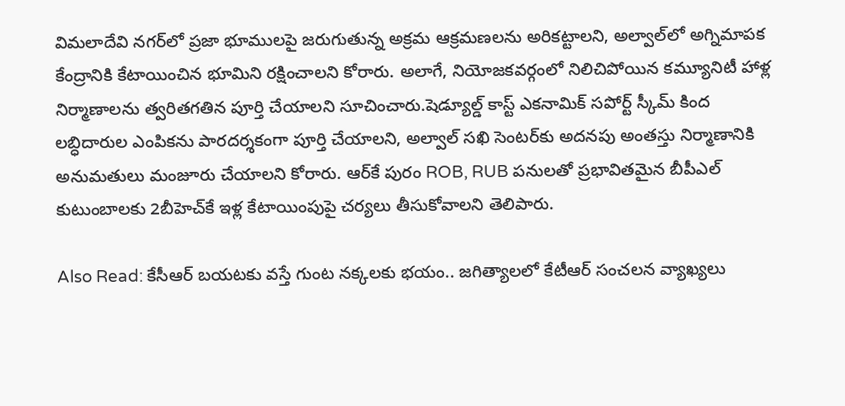విమలాదేవి నగర్‌లో ప్రజా భూములపై జరుగుతున్న అక్రమ ఆక్రమణలను అరికట్టాలని, అల్వాల్‌లో అగ్నిమాపక కేంద్రానికి కేటాయించిన భూమిని రక్షించాలని కోరారు. అలాగే, నియోజకవర్గంలో నిలిచిపోయిన కమ్యూనిటీ హాళ్ల నిర్మాణాలను త్వరితగతిన పూర్తి చేయాలని సూచించారు.షెడ్యూల్డ్ కాస్ట్ ఎకనామిక్ సపోర్ట్ స్కీమ్ కింద లబ్ధిదారుల ఎంపికను పారదర్శకంగా పూర్తి చేయాలని, అల్వాల్ సఖి సెంటర్‌కు అదనపు అంతస్తు నిర్మాణానికి అనుమతులు మంజూరు చేయాలని కోరారు. ఆర్‌కే పురం ROB, RUB పనులతో ప్రభావితమైన బీపీఎల్ కుటుంబాలకు 2బీహెచ్‌కే ఇళ్ల కేటాయింపుపై చర్యలు తీసుకోవాలని తెలిపారు.

Also Read: కేసీఆర్ బయటకు వస్తే గుంట నక్కలకు భయం.. జగిత్యాలలో కేటీఆర్ సంచలన వ్యాఖ్యలు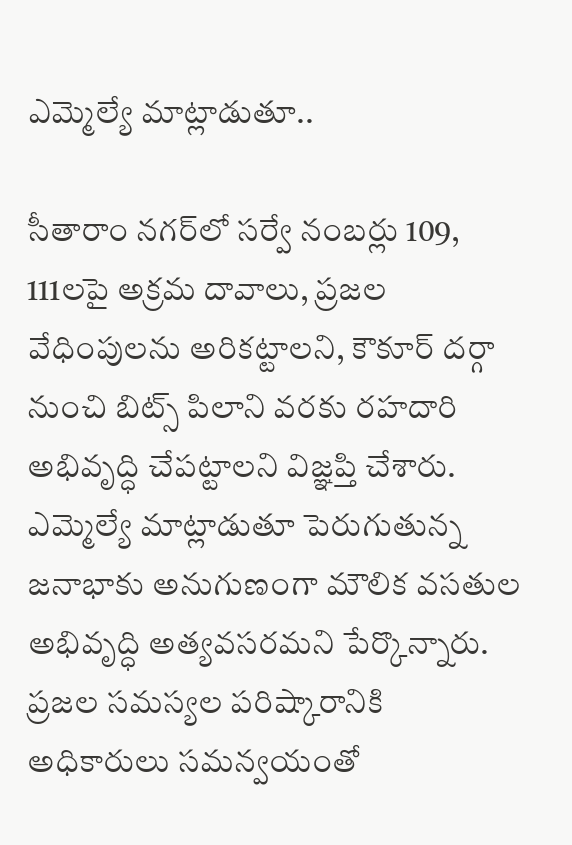ఎమ్మెల్యే మాట్లాడుతూ..

సీతారాం నగర్‌లో సర్వే నంబర్లు 109, 111లపై అక్రమ దావాలు, ప్రజల వేధింపులను అరికట్టాలని, కౌకూర్ దర్గా నుంచి బిట్స్ పిలాని వరకు రహదారి అభివృద్ధి చేపట్టాలని విజ్ఞప్తి చేశారు. ఎమ్మెల్యే మాట్లాడుతూ పెరుగుతున్న జనాభాకు అనుగుణంగా మౌలిక వసతుల అభివృద్ధి అత్యవసరమని పేర్కొన్నారు. ప్రజల సమస్యల పరిష్కారానికి అధికారులు సమన్వయంతో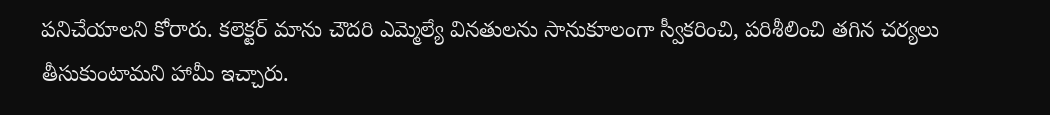పనిచేయాలని కోరారు. కలెక్టర్ మాను చౌదరి ఎమ్మెల్యే వినతులను సానుకూలంగా స్వీకరించి, పరిశీలించి తగిన చర్యలు తీసుకుంటామని హామీ ఇచ్చారు.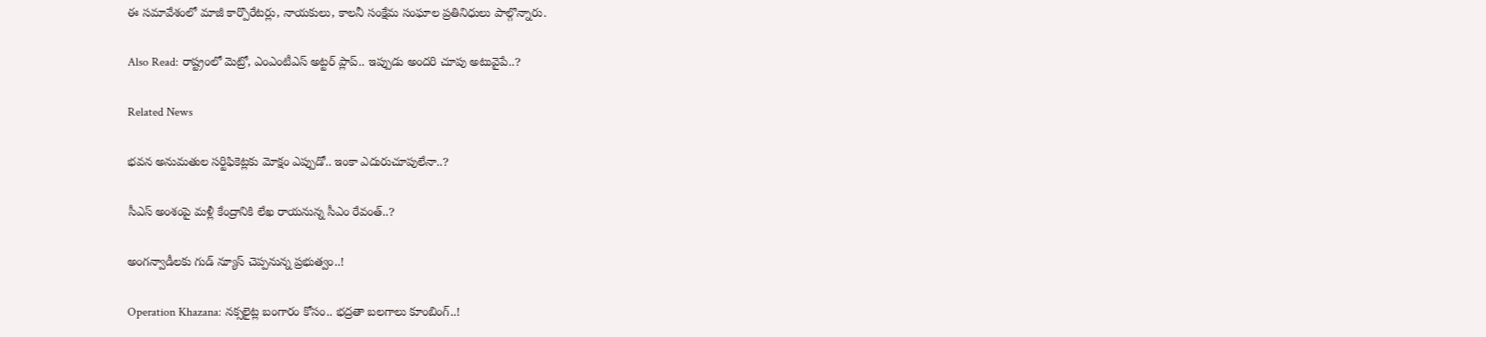ఈ సమావేశంలో మాజీ కార్పొరేటర్లు, నాయకులు, కాలనీ సంక్షేమ సంఘాల ప్రతినిధులు పాల్గొన్నారు.

Also Read: రాష్ట్రంలో మెట్రో, ఎంఎంటీఎస్ అట్టర్ ప్లాప్.. ఇప్పుడు అందరి చూపు అటువైపే..?

Related News

భవన అనుమతుల సర్టిఫికెట్లకు మోక్షం ఎప్పుడో.. ఇంకా ఎదురుచూపులేనా..?

సీఎస్ అంశంపై మళ్లీ కేంద్రానికి లేఖ రాయనున్న సీఎం రేవంత్..?

అంగన్వాడీలకు గుడ్ న్యూస్ చెప్పనున్న ప్రభుత్వం..!

Operation Khazana: నక్సలైట్ల బంగారం కోసం.. భద్రతా బలగాలు కూంబింగ్..!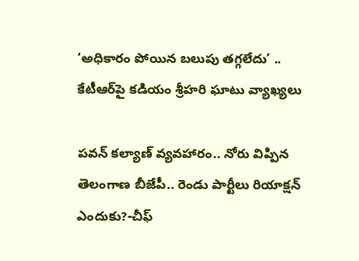‘అధికారం పోయిన బలుపు తగ్గలేదు’ .. కేటీఆర్‌పై కడియం శ్రీహరి ఘాటు వ్యాఖ్యలు

పవన్ కల్యాణ్ వ్యవహారం.. నోరు విప్పిన తెలంగాణ బీజేపీ.. రెండు పార్టీలు రియాక్షన్ ఎందుకు?-చీఫ్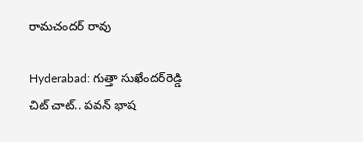రామచందర్ రావు

Hyderabad: గుత్తా సుఖేందర్‌రెడ్డి చిట్ చాట్.. పవన్ భాష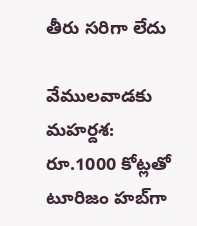తీరు సరిగా లేదు

వేములవాడకు మహర్దశ: రూ.1000 కోట్లతో టూరిజం హబ్‌గా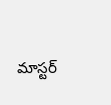మాస్టర్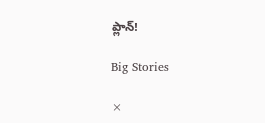ప్లాన్!

Big Stories

×